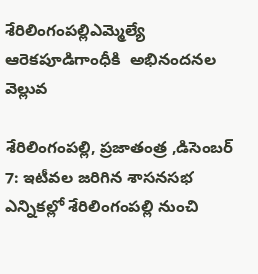శేరిలింగంపల్లిఎమ్మెల్యే ఆరెకపూడిగాంధీకి  అభినందనల వెల్లువ

శేరిలింగంపల్లి, ప్రజాతంత్ర ,డిసెంబర్ 7: ఇటీవల జరిగిన శాసనసభ ఎన్నికల్లో శేరిలింగంపల్లి నుంచి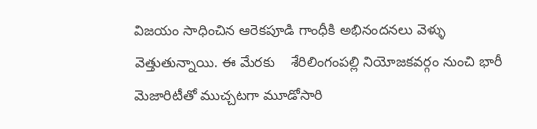విజయం సాధించిన ఆరెకపూడి గాంధీకి అభినందనలు వెళ్ళు వెత్తుతున్నాయి. ఈ మేరకు    శేరిలింగంపల్లి నియోజకవర్గం నుంచి భారీ మెజారిటీతో ముచ్చటగా మూడోసారి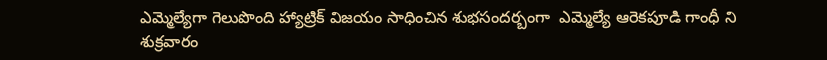ఎమ్మెల్యేగా గెలుపొంది హ్యాట్రిక్ విజయం సాధించిన శుభసందర్బంగా  ఎమ్మెల్యే ఆరెకపూడి గాంధీ ని  శుక్రవారం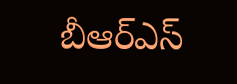బీఆర్ఎస్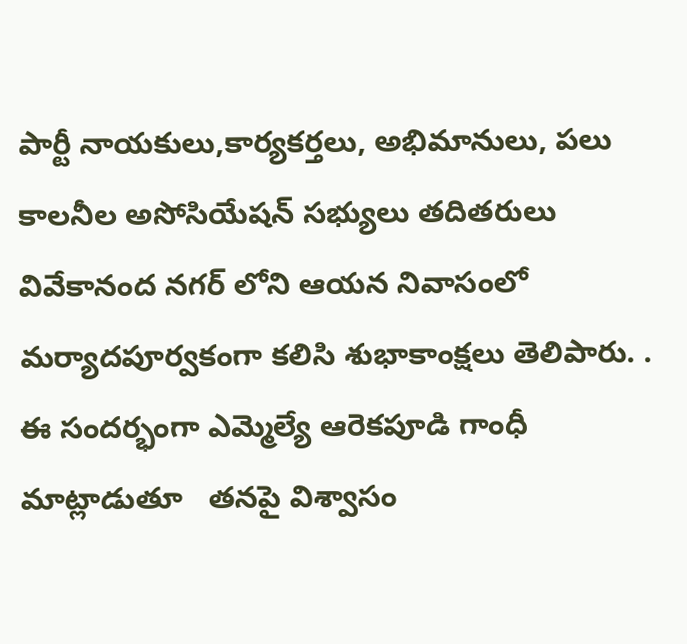పార్టీ నాయకులు,కార్యకర్తలు, అభిమానులు, పలు కాలనీల అసోసియేషన్ సభ్యులు తదితరులు వివేకానంద నగర్ లోని ఆయన నివాసంలో మర్యాదపూర్వకంగా కలిసి శుభాకాంక్షలు తెలిపారు. .
ఈ సందర్భంగా ఎమ్మెల్యే ఆరెకపూడి గాంధీ  మాట్లాడుతూ   తనపై విశ్వాసం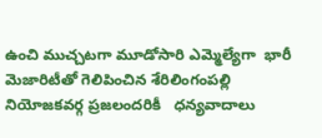ఉంచి ముచ్చటగా మూడోసారి ఎమ్మెల్యేగా  భారీ మెజారిటీతో గెలిపించిన శేరిలింగంపల్లి నియోజకవర్గ ప్రజలందరికీ   ధన్యవాదాలు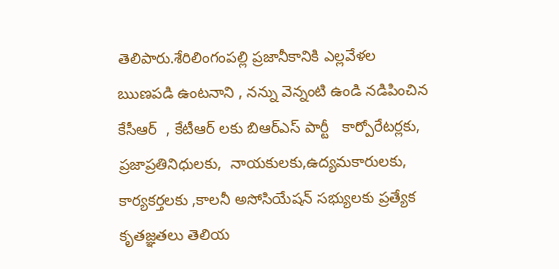తెలిపారు.శేరిలింగంపల్లి ప్రజానీకానికి ఎల్లవేళల ఋణపడి ఉంటనాని , నన్ను వెన్నంటి ఉండి నడిపించిన కేసీఆర్  , కేటీఆర్ లకు బిఆర్ఎస్ పార్టీ   కార్పోరేటర్లకు, ప్రజాప్రతినిధులకు,  నాయకులకు,ఉద్యమకారులకు, కార్యకర్తలకు ,కాలనీ అసోసియేషన్ సభ్యులకు ప్రత్యేక కృతజ్ఞతలు తెలియ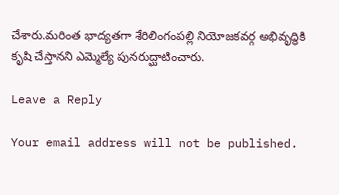చేశారు.మరింత భాద్యతగా శేరిలింగంపల్లి నియోజకవర్గ అభివృద్ధికి కృషి చేస్తానని ఎమ్మెల్యే పునరుద్ఘాటించారు.

Leave a Reply

Your email address will not be published.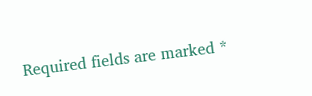Required fields are marked *